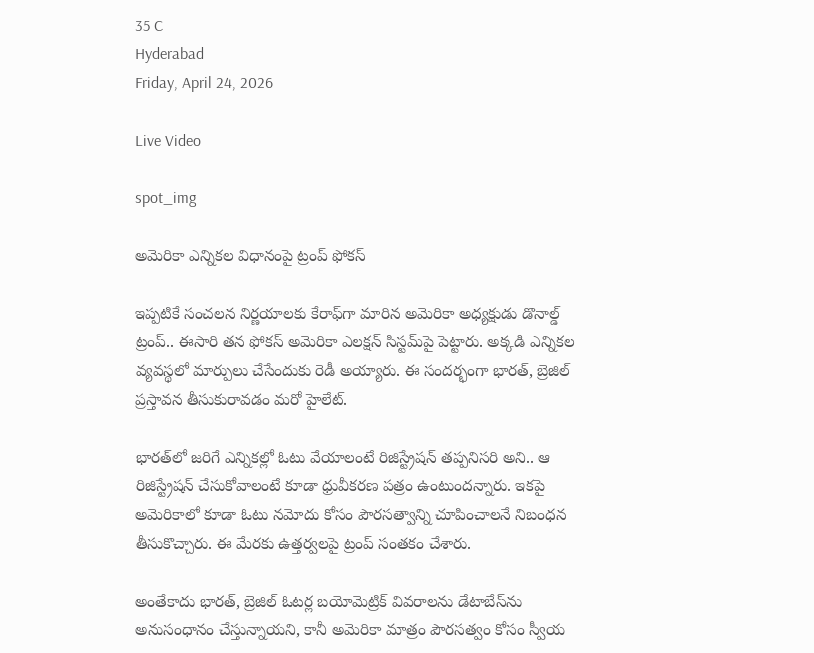35 C
Hyderabad
Friday, April 24, 2026

Live Video

spot_img

అమెరికా ఎన్నికల విధానంపై ట్రంప్ ఫోకస్

ఇప్పటికే సంచలన నిర్ణయాలకు కేరాఫ్‌గా మారిన అమెరికా అధ్యక్షుడు డొనాల్డ్ ట్రంప్.. ఈసారి తన ఫోకస్ అమెరికా ఎలక్షన్ సిస్టమ్‌పై పెట్టారు. అక్కడి ఎన్నికల వ్యవస్థలో మార్పులు చేసేందుకు రెడీ అయ్యారు. ఈ సందర్భంగా భారత్, బ్రెజిల్ ప్రస్తావన తీసుకురావడం మరో హైలేట్.

భారత్‌లో జరిగే ఎన్నికల్లో ఓటు వేయాలంటే రిజిస్ట్రేషన్ తప్పనిసరి అని.. ఆ రిజిస్ట్రేషన్‌ చేసుకోవాలంటే కూడా ధ్రువీకరణ పత్రం ఉంటుందన్నారు. ఇకపై అమెరికాలో కూడా ఓటు నమోదు కోసం పౌరసత్వాన్ని చూపించాలనే నిబంధన తీసుకొచ్చారు. ఈ మేరకు ఉత్తర్వలపై ట్రంప్‌ సంతకం చేశారు.

అంతేకాదు భారత్‌, బ్రెజిల్‌ ఓటర్ల బయోమెట్రిక్ వివరాలను డేటాబేస్‌ను అనుసంధానం చేస్తున్నాయని, కానీ అమెరికా మాత్రం పౌరసత్వం కోసం స్వీయ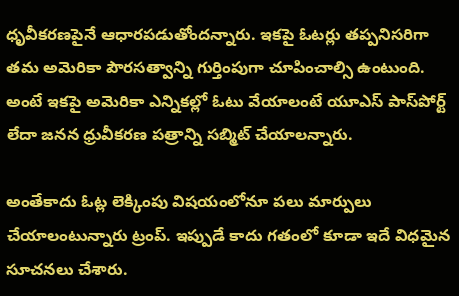ధృవీకరణపైనే ఆధారపడుతోందన్నారు. ఇకపై ఓటర్లు తప్పనిసరిగా తమ అమెరికా పౌరసత్వాన్ని గుర్తింపుగా చూపించాల్సి ఉంటుంది. అంటే ఇకపై అమెరికా ఎన్నికల్లో ఓటు వేయాలంటే యూఎస్‌ పాస్‌పోర్ట్‌ లేదా జనన ధ్రువీకరణ పత్రాన్ని సబ్మిట్ చేయాలన్నారు.

అంతేకాదు ఓట్ల లెక్కింపు విషయంలోనూ పలు మార్పులు చేయాలంటున్నారు ట్రంప్. ఇప్పుడే కాదు గతంలో కూడా ఇదే విధమైన సూచనలు చేశారు.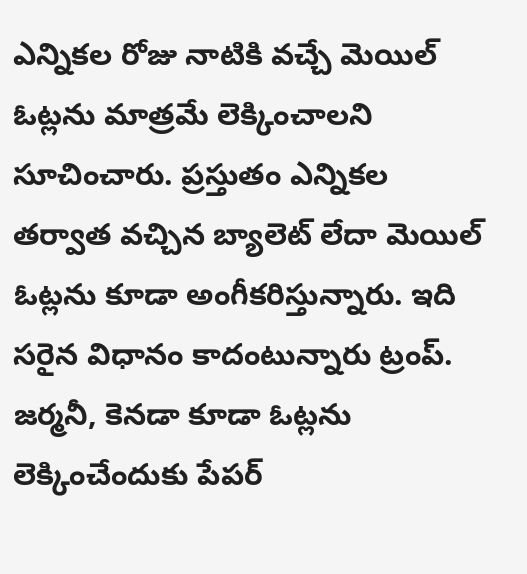ఎన్నికల రోజు నాటికి వచ్చే మెయిల్‌ ఓట్లను మాత్రమే లెక్కించాలని సూచించారు. ప్రస్తుతం ఎన్నికల తర్వాత వచ్చిన బ్యాలెట్‌ లేదా మెయిల్‌ ఓట్లను కూడా అంగీకరిస్తున్నారు. ఇది సరైన విధానం కాదంటున్నారు ట్రంప్‌. జర్మనీ, కెనడా కూడా ఓట్లను లెక్కించేందుకు పేపర్‌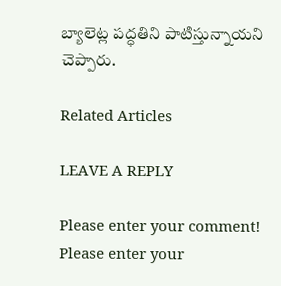బ్యాలెట్ల పద్ధతిని పాటిస్తున్నాయని చెప్పారు.

Related Articles

LEAVE A REPLY

Please enter your comment!
Please enter your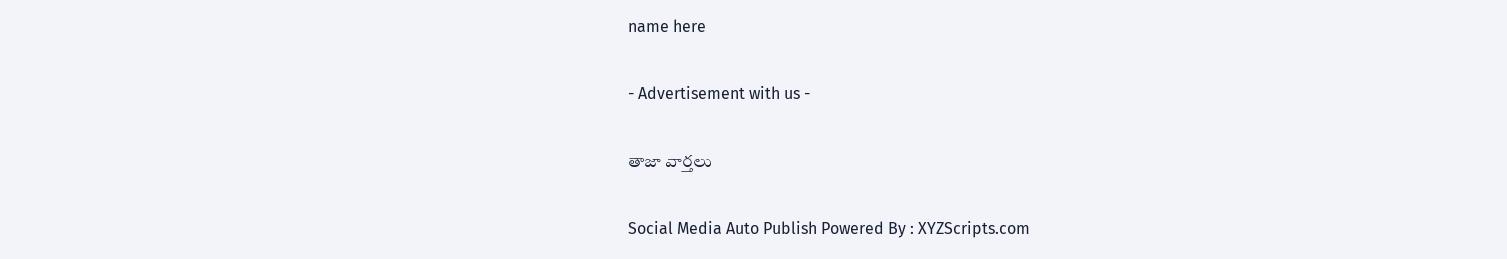name here

- Advertisement with us -

తాజా వార్తలు

Social Media Auto Publish Powered By : XYZScripts.com